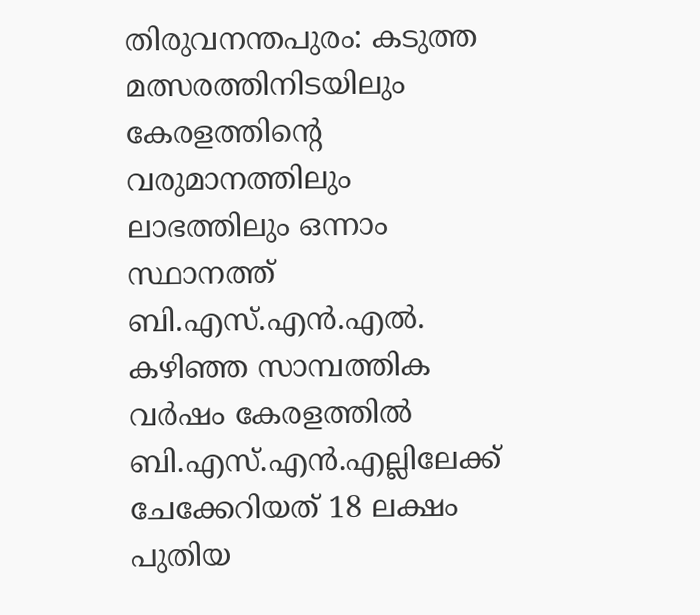തിരുവനന്തപുരം: കടുത്ത മത്സരത്തിനിടയിലും കേരളത്തിന്റെ വരുമാനത്തിലും ലാഭത്തിലും ഒന്നാം സ്ഥാനത്ത് ബി.എസ്.എന്‍.എല്‍. കഴിഞ്ഞ സാമ്പത്തിക വര്‍ഷം കേരളത്തില്‍ ബി.എസ്.എന്‍.എല്ലിലേക്ക് ചേക്കേറിയത് 18 ലക്ഷം പുതിയ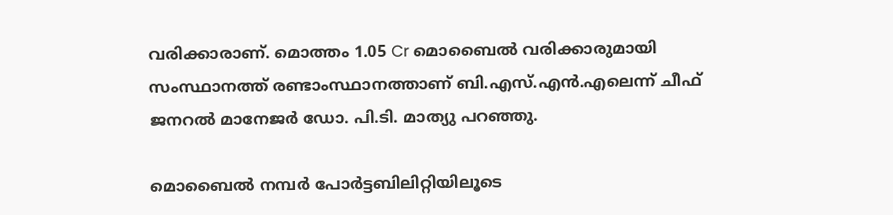വരിക്കാരാണ്. മൊത്തം 1.05 Cr മൊബൈല്‍ വരിക്കാരുമായി സംസ്ഥാനത്ത് രണ്ടാംസ്ഥാനത്താണ് ബി.എസ്.എന്‍.എലെന്ന് ചീഫ് ജനറല്‍ മാനേജര്‍ ഡോ. പി.ടി. മാത്യു പറഞ്ഞു.

മൊബൈല്‍ നമ്പര്‍ പോര്‍ട്ടബിലിറ്റിയിലൂടെ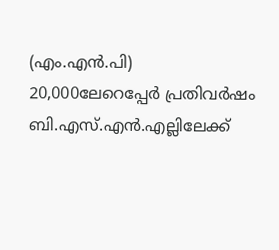(എം.എന്‍.പി) 20,000ലേറെപ്പേര്‍ പ്രതിവര്‍ഷം ബി.എസ്.എന്‍.എല്ലിലേക്ക്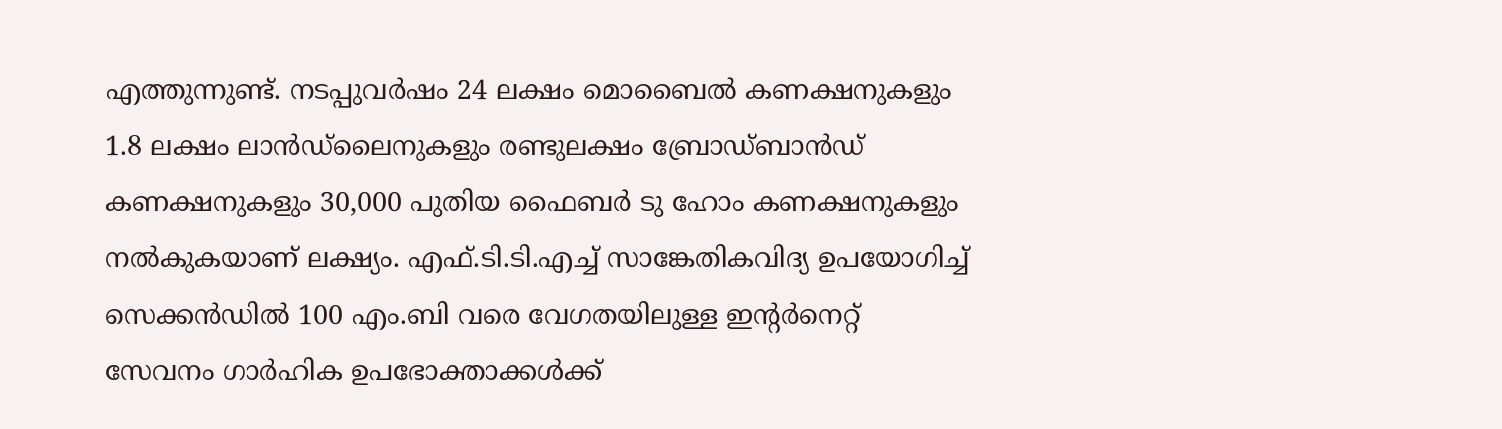എത്തുന്നുണ്ട്. നടപ്പുവര്‍ഷം 24 ലക്ഷം മൊബൈല്‍ കണക്ഷനുകളും 1.8 ലക്ഷം ലാന്‍ഡ്‌ലൈനുകളും രണ്ടുലക്ഷം ബ്രോഡ്ബാന്‍ഡ് കണക്ഷനുകളും 30,000 പുതിയ ഫൈബര്‍ ടു ഹോം കണക്ഷനുകളും നല്‍കുകയാണ് ലക്ഷ്യം. എഫ്.ടി.ടി.എച്ച് സാങ്കേതികവിദ്യ ഉപയോഗിച്ച് സെക്കന്‍ഡില്‍ 100 എം.ബി വരെ വേഗതയിലുള്ള ഇന്റര്‍നെറ്റ് സേവനം ഗാര്‍ഹിക ഉപഭോക്താക്കള്‍ക്ക്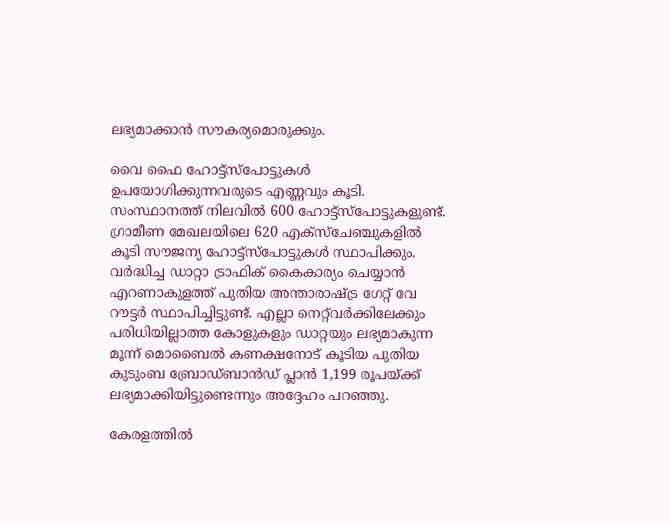ലഭ്യമാക്കാന്‍ സൗകര്യമൊരുക്കും.

വൈ ഫൈ ഹോട്ട്‌സ്‌പോട്ടുകള്‍ ഉപയോഗിക്കുന്നവരുടെ എണ്ണവും കൂടി. സംസ്ഥാനത്ത് നിലവില്‍ 600 ഹോട്ട്‌സ്‌പോട്ടുകളുണ്ട്. ഗ്രാമീണ മേഖലയിലെ 620 എക്‌സ്‌ചേഞ്ചുകളില്‍ കൂടി സൗജന്യ ഹോട്ട്‌സ്‌പോട്ടുകള്‍ സ്ഥാപിക്കും. വര്‍ദ്ധിച്ച ഡാറ്റാ ട്രാഫിക് കൈകാര്യം ചെയ്യാന്‍ എറണാകുളത്ത് പുതിയ അന്താരാഷ്ട്ര ഗേറ്റ് വേ റൗട്ടര്‍ സ്ഥാപിച്ചിട്ടുണ്ട്. എല്ലാ നെറ്റ്‌വര്‍ക്കിലേക്കും പരിധിയില്ലാത്ത കോളുകളും ഡാറ്റയും ലഭ്യമാകുന്ന മൂന്ന് മൊബൈല്‍ കണക്ഷനോട് കൂടിയ പുതിയ കുടുംബ ബ്രോഡ്ബാന്‍ഡ് പ്ലാന്‍ 1,199 രൂപയ്ക്ക് ലഭ്യമാക്കിയിട്ടുണ്ടെന്നും അദ്ദേഹം പറഞ്ഞു.

കേരളത്തില്‍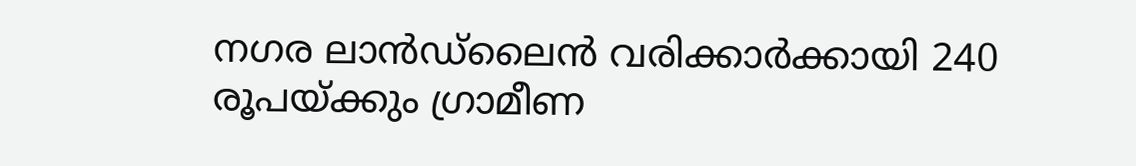നഗര ലാന്‍ഡ്‌ലൈന്‍ വരിക്കാര്‍ക്കായി 240 രൂപയ്ക്കും ഗ്രാമീണ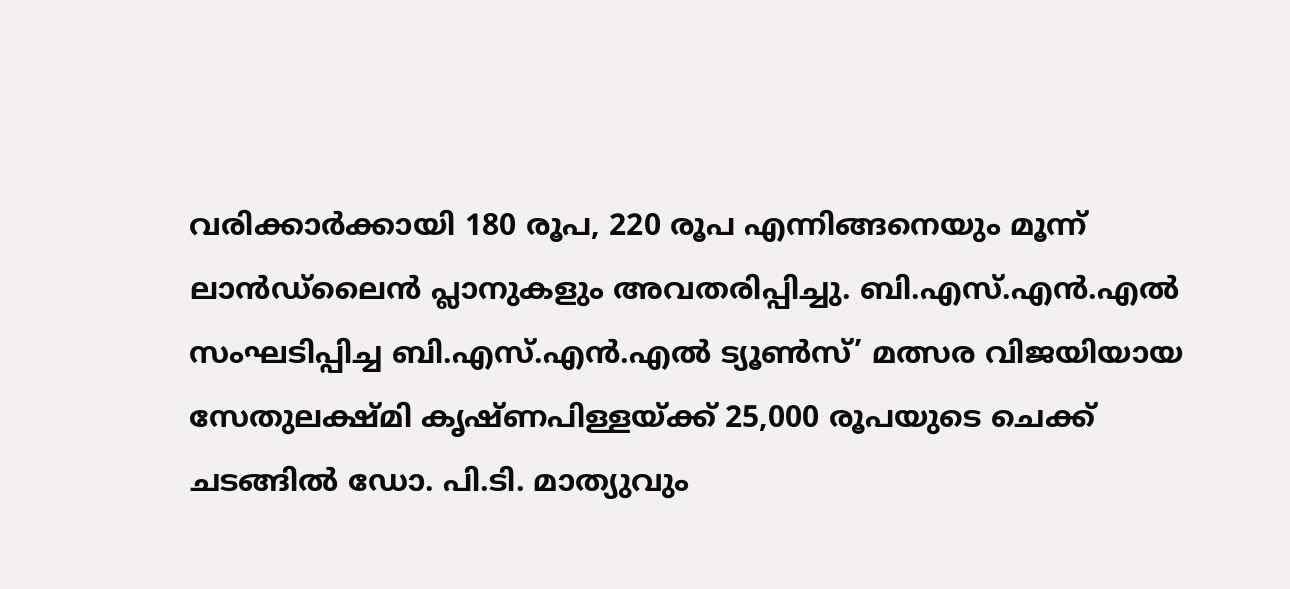വരിക്കാര്‍ക്കായി 180 രൂപ, 220 രൂപ എന്നിങ്ങനെയും മൂന്ന് ലാന്‍ഡ്‌ലൈന്‍ പ്ലാനുകളും അവതരിപ്പിച്ചു. ബി.എസ്.എന്‍.എല്‍ സംഘടിപ്പിച്ച ബി.എസ്.എന്‍.എല്‍ ട്യൂണ്‍സ്’ മത്സര വിജയിയായ സേതുലക്ഷ്മി കൃഷ്ണപിള്ളയ്ക്ക് 25,000 രൂപയുടെ ചെക്ക് ചടങ്ങില്‍ ഡോ. പി.ടി. മാത്യുവും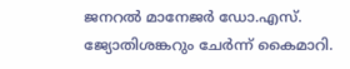ജനറല്‍ മാനേജര്‍ ഡോ.എസ്. ജ്യോതിശങ്കറും ചേര്‍ന്ന് കൈമാറി.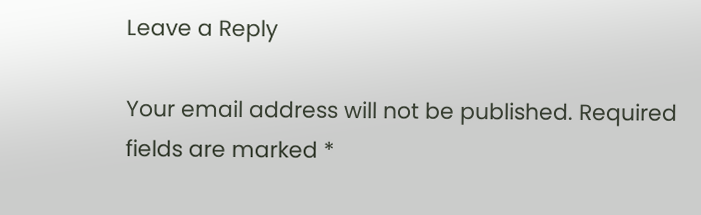Leave a Reply

Your email address will not be published. Required fields are marked *